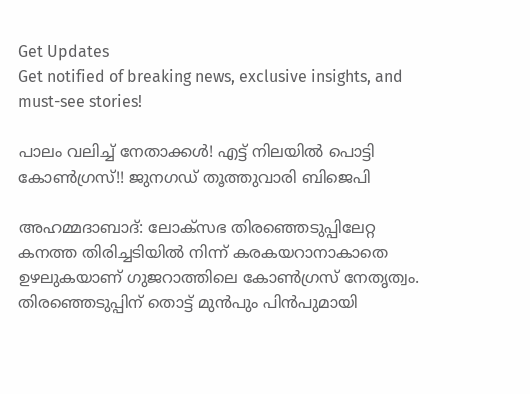Get Updates
Get notified of breaking news, exclusive insights, and must-see stories!

പാലം വലിച്ച് നേതാക്കള്‍! എട്ട് നിലയില്‍ പൊട്ടി കോണ്‍ഗ്രസ്!! ജുനഗഡ് തൂത്തുവാരി ബിജെപി

അഹമ്മദാബാദ്: ലോക്സഭ തിരഞ്ഞെടുപ്പിലേറ്റ കനത്ത തിരിച്ചടിയില്‍ നിന്ന് കരകയറാനാകാതെ ഉഴലുകയാണ് ഗുജറാത്തിലെ കോണ്‍ഗ്രസ് നേതൃത്വം. തിരഞ്ഞെടുപ്പിന് തൊട്ട് മുന്‍പും പിന്‍പുമായി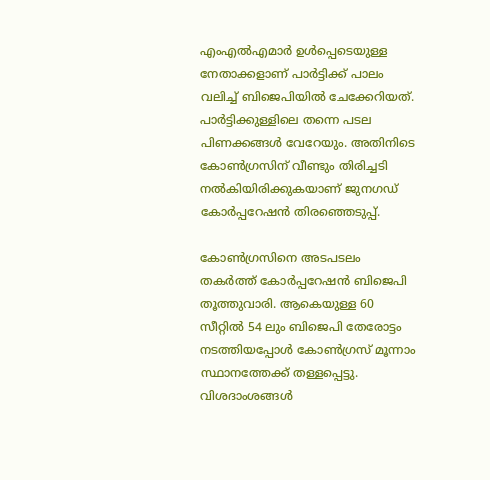എംഎല്‍എമാര്‍ ഉള്‍പ്പെടെയുള്ള നേതാക്കളാണ് പാര്‍ട്ടിക്ക് പാലം വലിച്ച് ബിജെപിയില്‍ ചേക്കേറിയത്. പാര്‍ട്ടിക്കുള്ളിലെ തന്നെ പടല പിണക്കങ്ങള്‍ വേറേയും. അതിനിടെ കോണ്‍ഗ്രസിന് വീണ്ടും തിരിച്ചടി നല്‍കിയിരിക്കുകയാണ് ജുനഗഡ് കോര്‍പ്പറേഷന്‍ തിരഞ്ഞെടുപ്പ്.

കോണ്‍ഗ്രസിനെ അടപടലം തകര്‍ത്ത് കോര്‍പ്പറേഷന്‍ ബിജെപി തൂത്തുവാരി. ആകെയുള്ള 60 സീറ്റില്‍ 54 ലും ബിജെപി തേരോട്ടം നടത്തിയപ്പോള്‍ കോണ്‍ഗ്രസ് മൂന്നാം സ്ഥാനത്തേക്ക് തള്ളപ്പെട്ടു. വിശദാംശങ്ങള്‍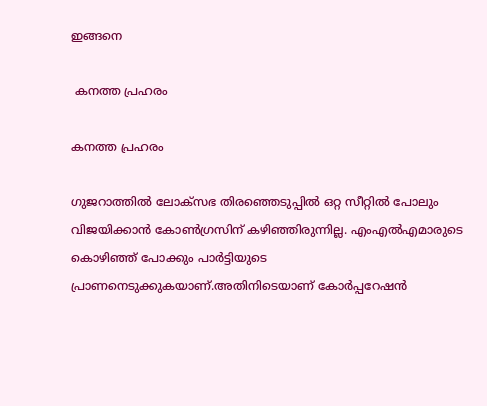ഇങ്ങനെ

 കനത്ത പ്രഹരം

കനത്ത പ്രഹരം

ഗുജറാത്തില്‍ ലോക്സഭ തിരഞ്ഞെടുപ്പില്‍ ഒറ്റ സീറ്റില്‍ പോലും വിജയിക്കാന്‍ കോണ്‍ഗ്രസിന് കഴിഞ്ഞിരുന്നില്ല. എംഎല്‍എമാരുടെ കൊഴിഞ്ഞ് പോക്കും പാര്‍ട്ടിയുടെ പ്രാണനെടുക്കുകയാണ്.അതിനിടെയാണ് കോര്‍പ്പറേഷന്‍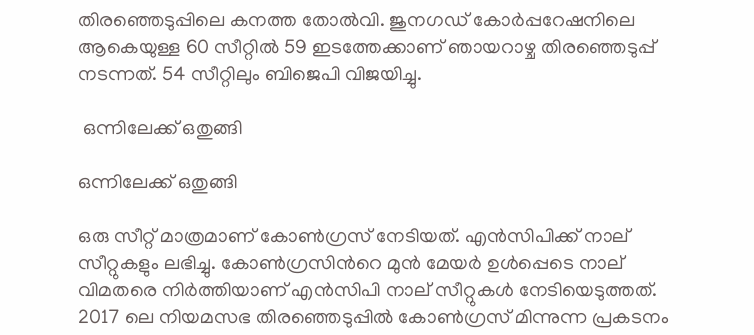തിരഞ്ഞെടുപ്പിലെ കനത്ത തോല്‍വി. ജുനഗഡ് കോര്‍പ്പറേഷനിലെ ആകെയുള്ള 60 സീറ്റില്‍ 59 ഇടത്തേക്കാണ് ഞായറാഴ്ച തിരഞ്ഞെടുപ്പ് നടന്നത്. 54 സീറ്റിലും ബിജെപി വിജയിച്ചു.

 ഒന്നിലേക്ക് ഒതുങ്ങി

ഒന്നിലേക്ക് ഒതുങ്ങി

ഒരു സീറ്റ് മാത്രമാണ് കോണ്‍ഗ്രസ് നേടിയത്. എന്‍സിപിക്ക് നാല് സീറ്റുകളും ലഭിച്ചു. കോണ്‍ഗ്രസിന്‍റെ മുന്‍ മേയര്‍ ഉള്‍പ്പെടെ നാല് വിമതരെ നിര്‍ത്തിയാണ് എന്‍സിപി നാല് സീറ്റുകള്‍ നേടിയെടുത്തത്. 2017 ലെ നിയമസഭ തിരഞ്ഞെടുപ്പില്‍ കോണ്‍ഗ്രസ് മിന്നുന്ന പ്രകടനം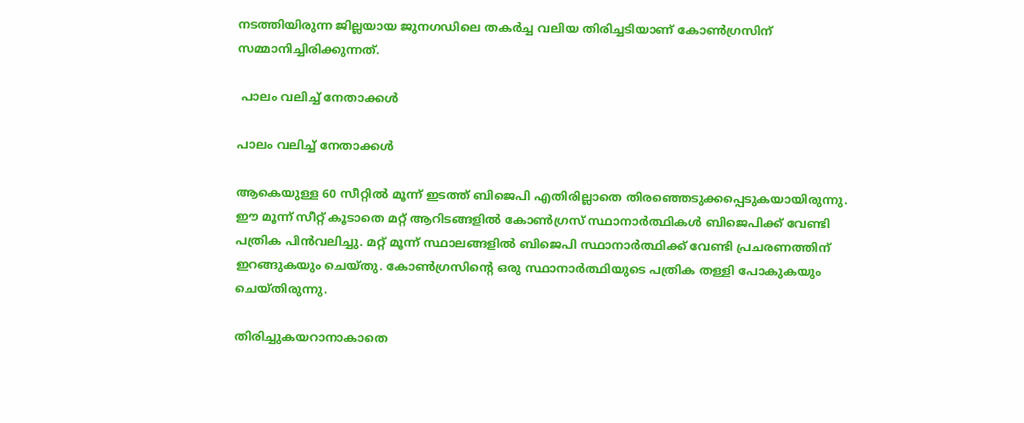നടത്തിയിരുന്ന ജില്ലയായ ജുനഗഡിലെ തകര്‍ച്ച വലിയ തിരിച്ചടിയാണ് കോണ്‍ഗ്രസിന് സമ്മാനിച്ചിരിക്കുന്നത്.

 പാലം വലിച്ച് നേതാക്കള്‍

പാലം വലിച്ച് നേതാക്കള്‍

ആകെയുള്ള 60 സീറ്റില്‍ മൂന്ന് ഇടത്ത് ബിജെപി എതിരില്ലാതെ തിരഞ്ഞെടുക്കപ്പെടുകയായിരുന്നു. ഈ മൂന്ന് സീറ്റ് കൂടാതെ മറ്റ് ആറിടങ്ങളില്‍ കോണ്‍ഗ്രസ് സ്ഥാനാര്‍ത്ഥികള്‍ ബിജെപിക്ക് വേണ്ടി പത്രിക പിന്‍വലിച്ചു. മറ്റ് മൂന്ന് സ്ഥാലങ്ങളില്‍ ബിജെപി സ്ഥാനാര്‍ത്ഥിക്ക് വേണ്ടി പ്രചരണത്തിന് ഇറങ്ങുകയും ചെയ്തു. കോണ്‍ഗ്രസിന്‍റെ ഒരു സ്ഥാനാര്‍ത്ഥിയുടെ പത്രിക തള്ളി പോകുകയും ചെയ്തിരുന്നു.

തിരിച്ചുകയറാനാകാതെ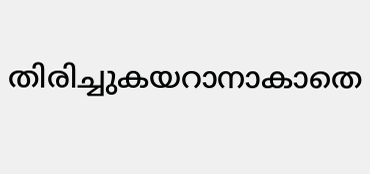തിരിച്ചുകയറാനാകാതെ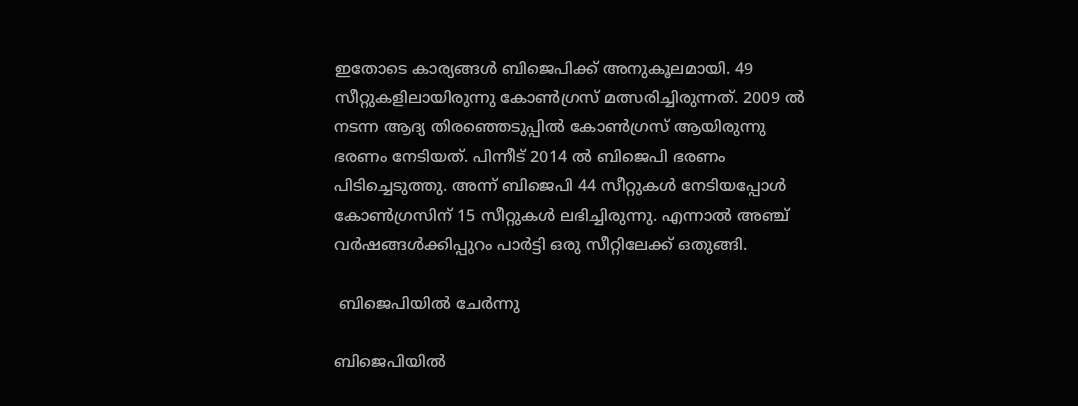ഇതോടെ കാര്യങ്ങള്‍ ബിജെപിക്ക് അനുകൂലമായി. 49 സീറ്റുകളിലായിരുന്നു കോണ്‍ഗ്രസ് മത്സരിച്ചിരുന്നത്. 2009 ല്‍ നടന്ന ആദ്യ തിരഞ്ഞെടുപ്പില്‍ കോണ്‍ഗ്രസ് ആയിരുന്നു ഭരണം നേടിയത്. പിന്നീട് 2014 ല്‍ ബിജെപി ഭരണം പിടിച്ചെടുത്തു. അന്ന് ബിജെപി 44 സീറ്റുകള്‍ നേടിയപ്പോള്‍ കോണ്‍ഗ്രസിന് 15 സീറ്റുകള്‍ ലഭിച്ചിരുന്നു. എന്നാല്‍ അഞ്ച് വര്‍ഷങ്ങള്‍ക്കിപ്പുറം പാര്‍ട്ടി ഒരു സീറ്റിലേക്ക് ഒതുങ്ങി.

 ബിജെപിയില്‍ ചേര്‍ന്നു

ബിജെപിയില്‍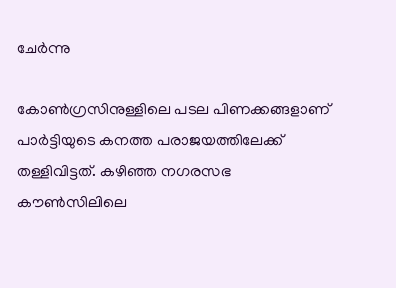ചേര്‍ന്നു

കോണ്‍ഗ്രസിനുള്ളിലെ പടല പിണക്കങ്ങളാണ് പാര്‍ട്ടിയുടെ കനത്ത പരാജയത്തിലേക്ക് തള്ളിവിട്ടത്. കഴിഞ്ഞ നഗരസഭ കൗണ്‍സിലിലെ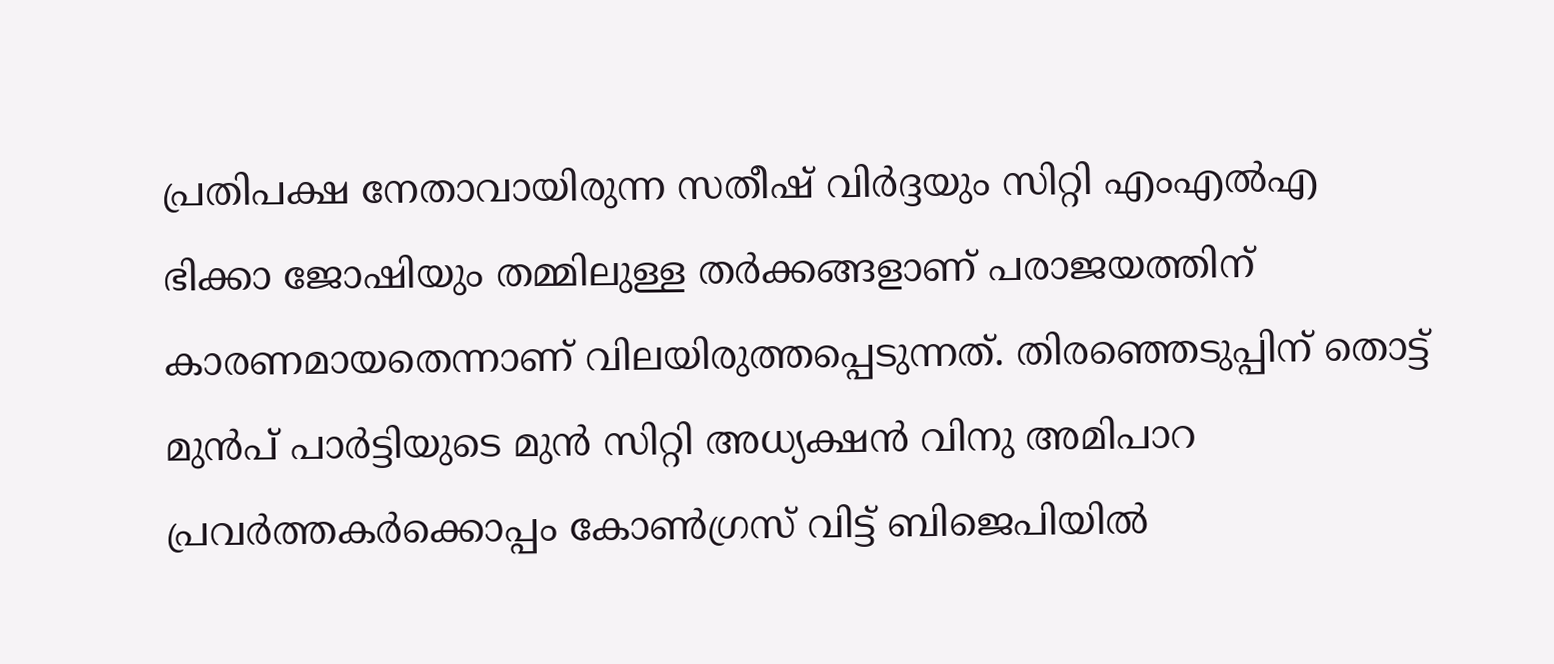പ്രതിപക്ഷ നേതാവായിരുന്ന സതീഷ് വിര്‍ദ്ദയും സിറ്റി എംഎല്‍എ ഭിക്കാ ജോഷിയും തമ്മിലുള്ള തര്‍ക്കങ്ങളാണ് പരാജയത്തിന് കാരണമായതെന്നാണ് വിലയിരുത്തപ്പെടുന്നത്. തിരഞ്ഞെടുപ്പിന് തൊട്ട് മുന്‍പ് പാര്‍ട്ടിയുടെ മുന്‍ സിറ്റി അധ്യക്ഷന്‍ വിനു അമിപാറ പ്രവര്‍ത്തകര്‍ക്കൊപ്പം കോണ്‍ഗ്രസ് വിട്ട് ബിജെപിയില്‍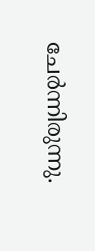ചേര്‍ന്നിരുന്നു.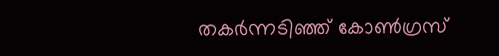തകര്‍ന്നടിഞ്ഞ് കോണ്‍ഗ്രസ്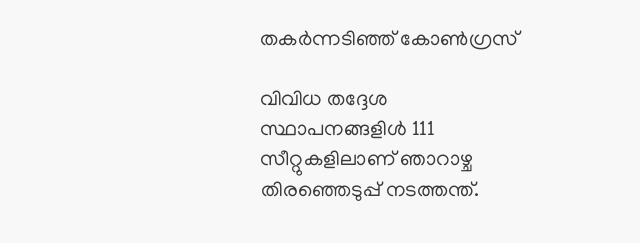തകര്‍ന്നടിഞ്ഞ് കോണ്‍ഗ്രസ്

വിവിധ തദ്ദേശ സ്ഥാപനങ്ങളിള്‍ 111 സീറ്റുകളിലാണ് ഞാറാഴ്ച തിരഞ്ഞെടുപ്പ് നടത്തന്ത്.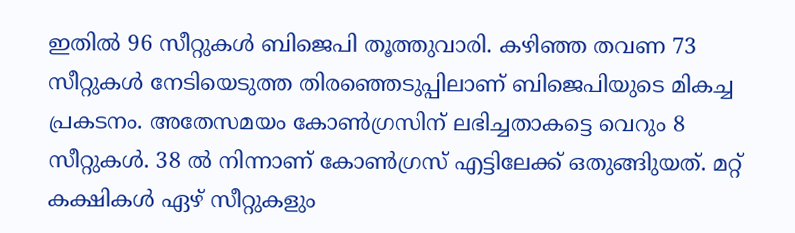ഇതില്‍ 96 സീറ്റുകള്‍ ബിജെപി തൂത്തുവാരി. കഴിഞ്ഞ തവണ 73 സീറ്റുകള്‍ നേടിയെടുത്ത തിരഞ്ഞെടുപ്പിലാണ് ബിജെപിയുടെ മികച്ച പ്രകടനം. അതേസമയം കോണ്‍ഗ്രസിന് ലഭിച്ചതാകട്ടെ വെറും 8 സീറ്റുകള്‍. 38 ല്‍ നിന്നാണ് കോണ്‍ഗ്രസ് എട്ടിലേക്ക് ഒതുങ്ങിുയത്. മറ്റ് കക്ഷികള്‍ ഏഴ് സീറ്റുകളും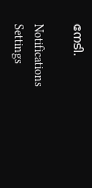നേടി.

Notifications
Settings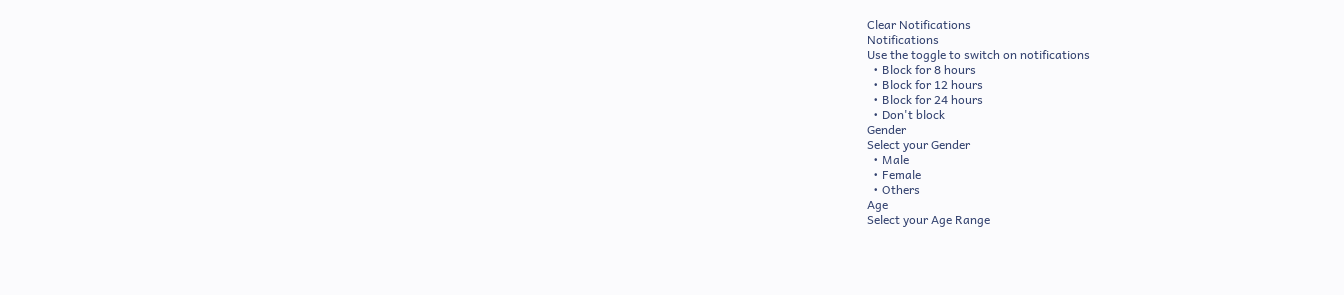Clear Notifications
Notifications
Use the toggle to switch on notifications
  • Block for 8 hours
  • Block for 12 hours
  • Block for 24 hours
  • Don't block
Gender
Select your Gender
  • Male
  • Female
  • Others
Age
Select your Age Range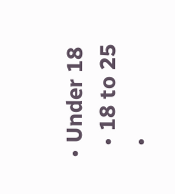• Under 18
  • 18 to 25
  •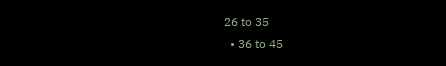26 to 35
  • 36 to 45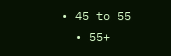• 45 to 55
  • 55+